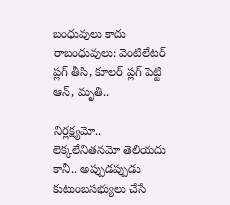బంధువులు కాదు రాబంధువులు: వెంటిలేటర్ ప్లగ్ తీసి, కూలర్ ప్లగ్ పెట్టి ఆన్, మృతి..

నిర్లక్ష్యమో.. లెక్కలేనితనమో తెలియదు కానీ.. అప్పుడప్పుడు కుటుంబసభ్యులు చేసే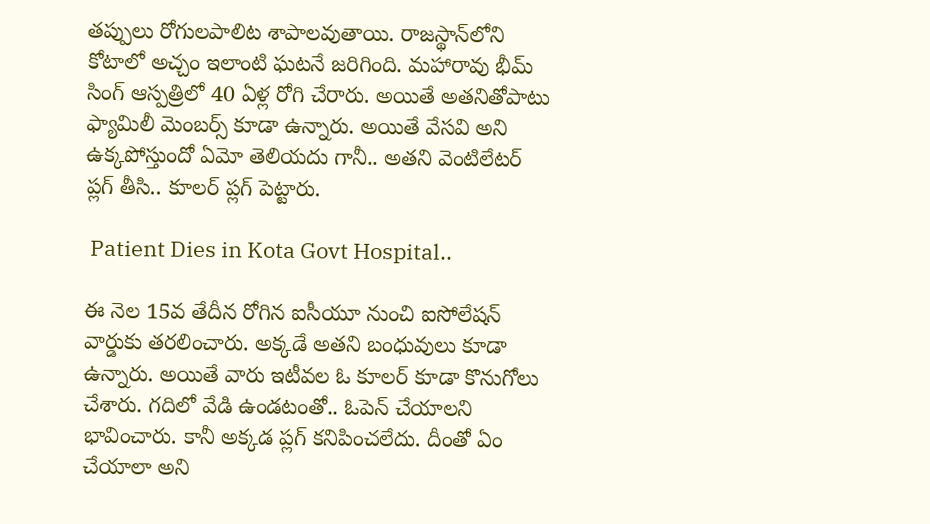తప్పులు రోగులపాలిట శాపాలవుతాయి. రాజస్థాన్‌లోని కోటాలో అచ్చం ఇలాంటి ఘటనే జరిగింది. మహారావు భీమ్ సింగ్ ఆస్పత్రిలో 40 ఏళ్ల రోగి చేరారు. అయితే అతనితోపాటు ఫ్యామిలీ మెంబర్స్ కూడా ఉన్నారు. అయితే వేసవి అని ఉక్కపోస్తుందో ఏమో తెలియదు గానీ.. అతని వెంటిలేటర్ ప్లగ్ తీసి.. కూలర్ ప్లగ్ పెట్టారు.

 Patient Dies in Kota Govt Hospital..

ఈ నెల 15వ తేదీన రోగిన ఐసీయూ నుంచి ఐసోలేషన్ వార్డుకు తరలించారు. అక్కడే అతని బంధువులు కూడా ఉన్నారు. అయితే వారు ఇటీవల ఓ కూలర్ కూడా కొనుగోలు చేశారు. గదిలో వేడి ఉండటంతో.. ఓపెన్ చేయాలని భావించారు. కానీ అక్కడ ప్లగ్ కనిపించలేదు. దీంతో ఏం చేయాలా అని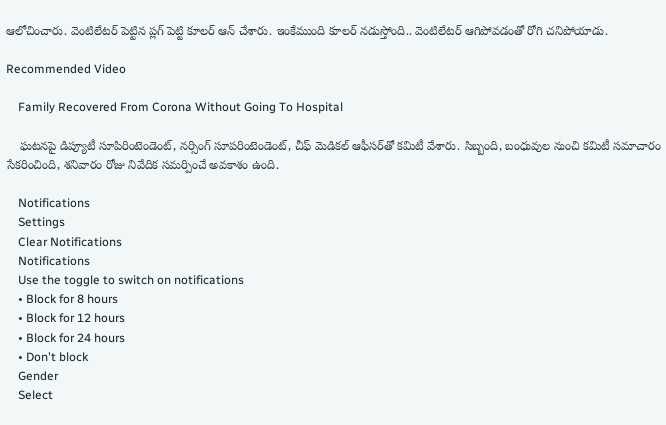ఆలోచించారు. వెంటిలేటర్ పెట్టిన ప్లగ్ పెట్టి కూలర్ ఆన్ చేశారు. ఇంకేముంది కూలర్ నడుస్తోంది.. వెంటిలేటర్ ఆగిపోవడంతో రోగి చనిపోయాడు.

Recommended Video

    Family Recovered From Corona Without Going To Hospital

    ఘటనపై డిప్యూటీ సూపిరింటెండెంట్, నర్సింగ్ సూపరింటెండెంట్, చీఫ్ మెడికల్ ఆఫీసర్‌తో కమిటీ వేశారు. సిబ్బంది, బంధువుల నుంచి కమిటీ సమాచారం సేకరించింది, శనివారం రోజు నివేదిక సమర్పించే అవకాశం ఉంది.

    Notifications
    Settings
    Clear Notifications
    Notifications
    Use the toggle to switch on notifications
    • Block for 8 hours
    • Block for 12 hours
    • Block for 24 hours
    • Don't block
    Gender
    Select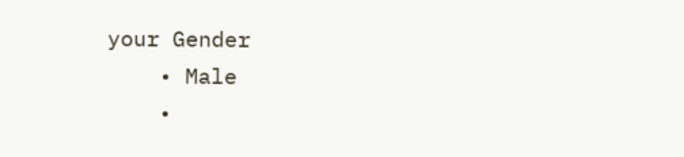your Gender
    • Male
    •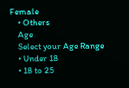Female
    • Others
    Age
    Select your Age Range
    • Under 18
    • 18 to 25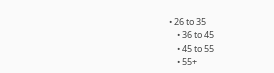• 26 to 35
    • 36 to 45
    • 45 to 55
    • 55+